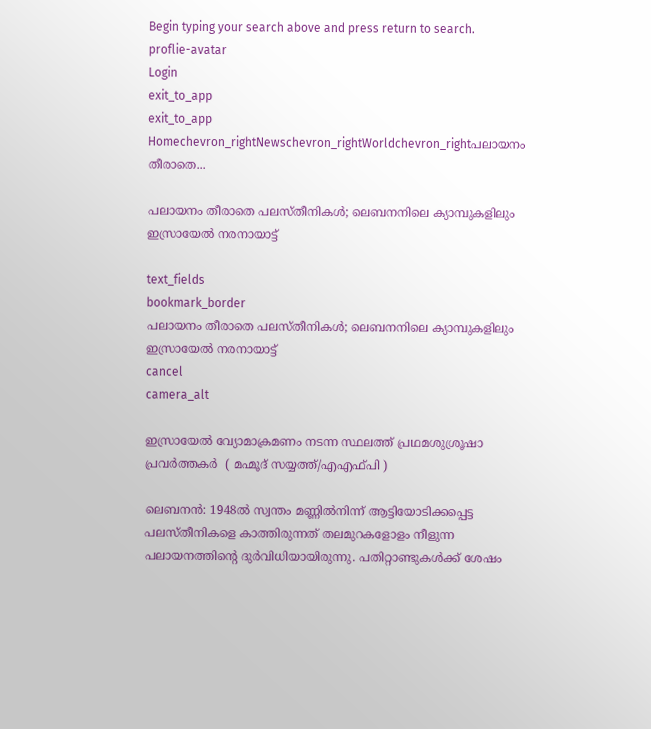Begin typing your search above and press return to search.
proflie-avatar
Login
exit_to_app
exit_to_app
Homechevron_rightNewschevron_rightWorldchevron_rightപലായനം തീരാതെ...

പലായനം തീരാതെ പലസ്തീനികൾ; ലെബനനിലെ ക്യാമ്പുകളിലും ഇസ്രായേൽ നരനായാട്ട്

text_fields
bookmark_border
പലായനം തീരാതെ പലസ്തീനികൾ; ലെബനനിലെ ക്യാമ്പുകളിലും ഇസ്രായേൽ നരനായാട്ട്
cancel
camera_alt

ഇസ്രായേൽ വ്യോമാക്രമണം നടന്ന സ്ഥലത്ത് പ്രഥമശുശ്രൂഷാ പ്രവർത്തകർ  ( മഹ്മൂദ് സയ്യത്ത്/എഎഫ്‌പി )

ലെബനൻ: 1948ൽ സ്വന്തം മണ്ണിൽനിന്ന് ആട്ടിയോടിക്കപ്പെട്ട പലസ്തീനികളെ കാത്തിരുന്നത് തലമുറകളോളം നീളുന്ന പലായനത്തിന്റെ ദുർവിധിയായിരുന്നു. പതിറ്റാണ്ടുകൾക്ക് ശേഷം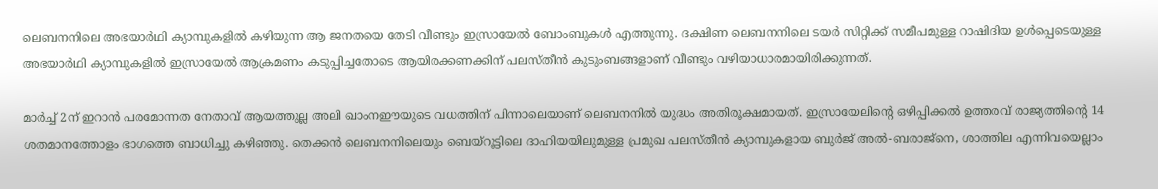ലെബനനിലെ അഭയാർഥി ക്യാമ്പുകളിൽ കഴിയുന്ന ആ ജനതയെ തേടി വീണ്ടും ഇസ്രായേൽ ബോംബുകൾ എത്തുന്നു. ദക്ഷിണ ലെബനനിലെ ടയർ സിറ്റിക്ക് സമീപമുള്ള റാഷിദിയ ഉൾപ്പെടെയുള്ള അഭയാർഥി ക്യാമ്പുകളിൽ ഇസ്രായേൽ ആക്രമണം കടുപ്പിച്ചതോടെ ആയിരക്കണക്കിന് പലസ്തീൻ കുടുംബങ്ങളാണ് വീണ്ടും വഴിയാധാരമായിരിക്കുന്നത്.

മാർച്ച് 2ന് ഇറാൻ പരമോന്നത നേതാവ് ആയത്തുല്ല അലി ഖാംനഈയുടെ വധത്തിന് പിന്നാലെയാണ് ലെബനനിൽ യുദ്ധം അതിരൂക്ഷമായത്. ഇസ്രായേലിന്റെ ഒഴിപ്പിക്കൽ ഉത്തരവ് രാജ്യത്തിന്റെ 14 ശതമാനത്തോളം ഭാഗത്തെ ബാധിച്ചു കഴിഞ്ഞു. തെക്കൻ ലെബനനിലെയും ബെയ്റൂട്ടിലെ ദാഹിയയിലുമുള്ള പ്രമുഖ പലസ്തീൻ ക്യാമ്പുകളായ ബുർജ് അൽ-ബരാജ്‌നെ, ശാത്തില എന്നിവയെല്ലാം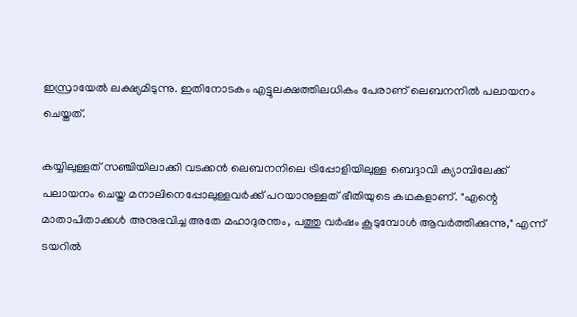ഇസ്രായേൽ ലക്ഷ്യമിടുന്നു. ഇതിനോടകം എട്ടുലക്ഷത്തിലധികം പേരാണ് ലെബനനിൽ പലായനം ചെയ്തത്.

കയ്യിലുള്ളത് സഞ്ചിയിലാക്കി വടക്കൻ ലെബനനിലെ ട്രിപ്പോളിയിലുള്ള ബെദ്ദാവി ക്യാമ്പിലേക്ക് പലായനം ചെയ്ത മനാലിനെപ്പോലുള്ളവർക്ക് പറയാനുള്ളത് ഭീതിയുടെ കഥകളാണ്. "എന്റെ മാതാപിതാക്കൾ അനുഭവിച്ച അതേ മഹാദുരന്തം, പത്തു വർഷം കൂടുമ്പോൾ ആവർത്തിക്കുന്നു," എന്ന് ടയറിൽ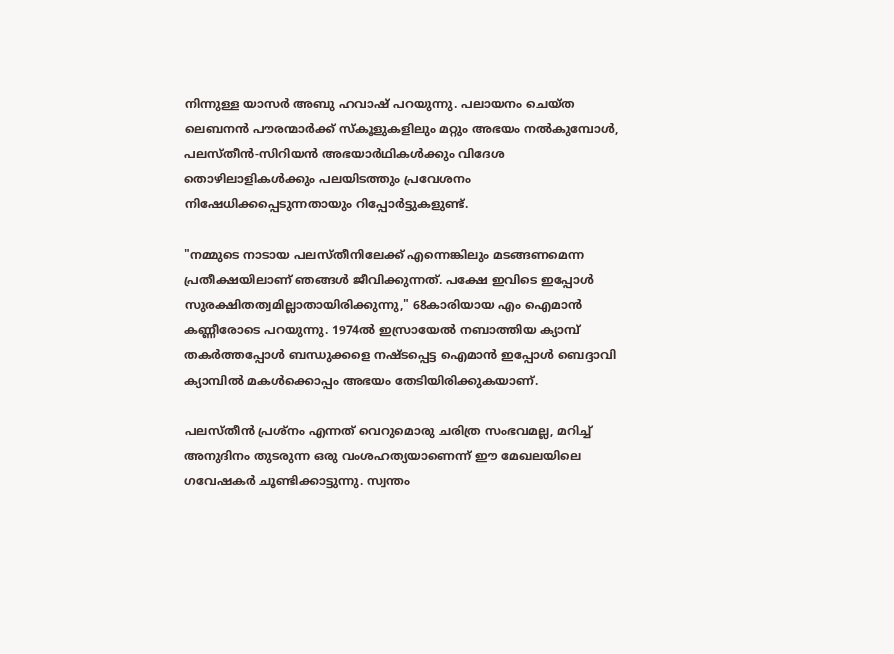നിന്നുള്ള യാസർ അബു ഹവാഷ് പറയുന്നു. പലായനം ചെയ്ത ലെബനൻ പൗരന്മാർക്ക് സ്കൂളുകളിലും മറ്റും അഭയം നൽകുമ്പോൾ, പലസ്തീൻ-സിറിയൻ അഭയാർഥികൾക്കും വിദേശ തൊഴിലാളികൾക്കും പലയിടത്തും പ്രവേശനം നിഷേധിക്കപ്പെടുന്നതായും റിപ്പോർട്ടുകളുണ്ട്.

"നമ്മുടെ നാടായ പലസ്തീനിലേക്ക് എന്നെങ്കിലും മടങ്ങണമെന്ന പ്രതീക്ഷയിലാണ് ഞങ്ങൾ ജീവിക്കുന്നത്. പക്ഷേ ഇവിടെ ഇപ്പോൾ സുരക്ഷിതത്വമില്ലാതായിരിക്കുന്നു," 68കാരിയായ എം ഐമാൻ കണ്ണീരോടെ പറയുന്നു. 1974ൽ ഇസ്രായേൽ നബാത്തിയ ക്യാമ്പ് തകർത്തപ്പോൾ ബന്ധുക്കളെ നഷ്ടപ്പെട്ട ഐമാൻ ഇപ്പോൾ ബെദ്ദാവി ക്യാമ്പിൽ മകൾക്കൊപ്പം അഭയം തേടിയിരിക്കുകയാണ്.

പലസ്തീൻ പ്രശ്നം എന്നത് വെറുമൊരു ചരിത്ര സംഭവമല്ല, മറിച്ച് അനുദിനം തുടരുന്ന ഒരു വംശഹത്യയാണെന്ന് ഈ മേഖലയിലെ ഗവേഷകർ ചൂണ്ടിക്കാട്ടുന്നു. സ്വന്തം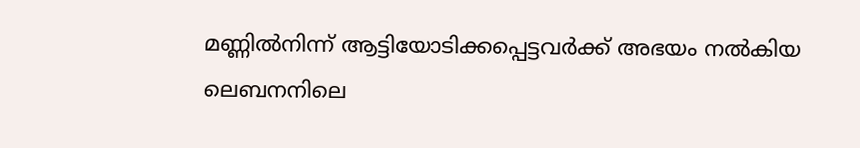മണ്ണിൽനിന്ന് ആട്ടിയോടിക്കപ്പെട്ടവർക്ക് അഭയം നൽകിയ ലെബനനിലെ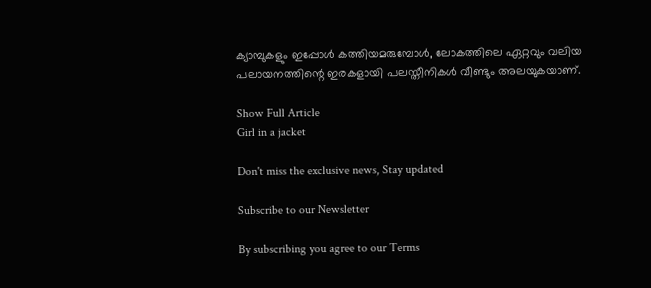ക്യാമ്പുകളും ഇപ്പോൾ കത്തിയമരുമ്പോൾ, ലോകത്തിലെ ഏറ്റവും വലിയ പലായനത്തിന്റെ ഇരകളായി പലസ്തീനികൾ വീണ്ടും അലയുകയാണ്.

Show Full Article
Girl in a jacket

Don't miss the exclusive news, Stay updated

Subscribe to our Newsletter

By subscribing you agree to our Terms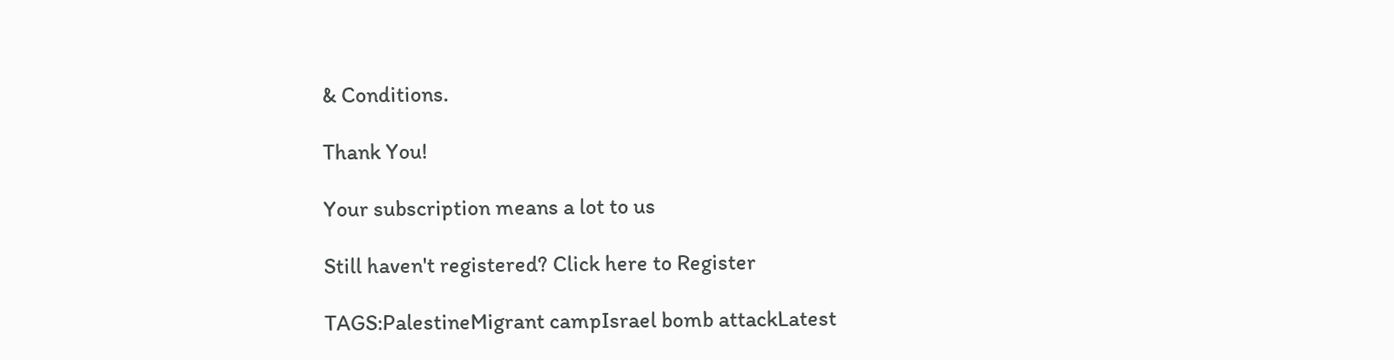& Conditions.

Thank You!

Your subscription means a lot to us

Still haven't registered? Click here to Register

TAGS:PalestineMigrant campIsrael bomb attackLatest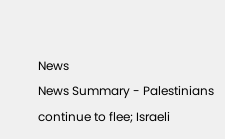News
News Summary - Palestinians continue to flee; Israeli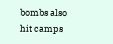bombs also hit camps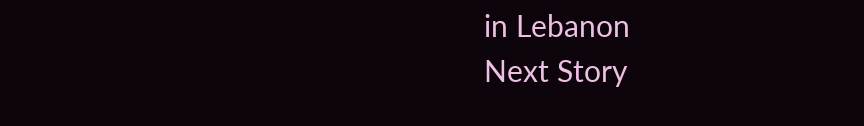in Lebanon
Next Story